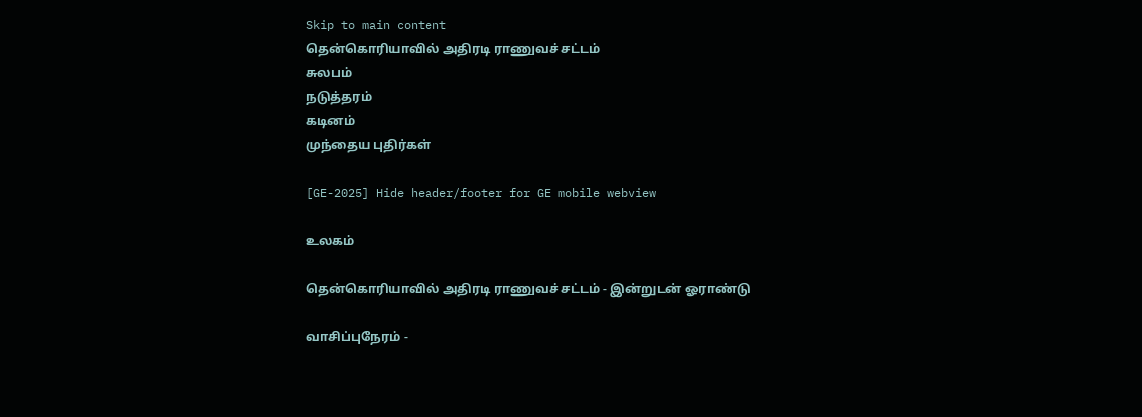Skip to main content
தென்கொரியாவில் அதிரடி ராணுவச் சட்டம்
சுலபம்
நடுத்தரம்
கடினம்
முந்தைய புதிர்கள்

[GE-2025] Hide header/footer for GE mobile webview

உலகம்

தென்கொரியாவில் அதிரடி ராணுவச் சட்டம் - இன்றுடன் ஓராண்டு

வாசிப்புநேரம் -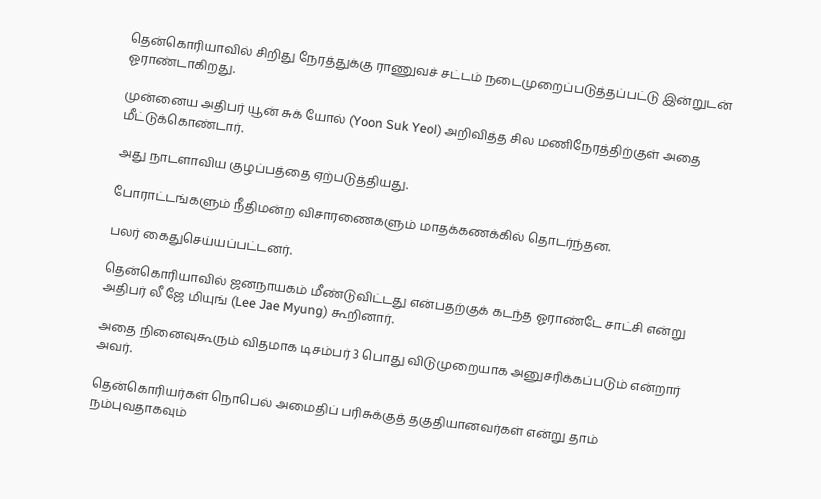தென்கொரியாவில் சிறிது நேரத்துக்கு ராணுவச் சட்டம் நடைமுறைப்படுத்தப்பட்டு இன்றுடன் ஓராண்டாகிறது.

முன்னைய அதிபர் யூன் சுக் யோல் (Yoon Suk Yeol) அறிவித்த சில மணிநேரத்திற்குள் அதை மீட்டுக்கொண்டார்.

அது நாடளாவிய குழப்பத்தை ஏற்படுத்தியது.

போராட்டங்களும் நீதிமன்ற விசாரணைகளும் மாதக்கணக்கில் தொடர்ந்தன.

பலர் கைதுசெய்யப்பட்டனர்.

தென்கொரியாவில் ஜனநாயகம் மீண்டுவிட்டது என்பதற்குக் கடந்த ஓராண்டே சாட்சி என்று அதிபர் லீ ஜே மியுங் (Lee Jae Myung) கூறினார்.

அதை நினைவுகூரும் விதமாக டிசம்பர் 3 பொது விடுமுறையாக அனுசரிக்கப்படும் என்றார் அவர்.

தென்கொரியர்கள் நொபெல் அமைதிப் பரிசுக்குத் தகுதியானவர்கள் என்று தாம் நம்புவதாகவும்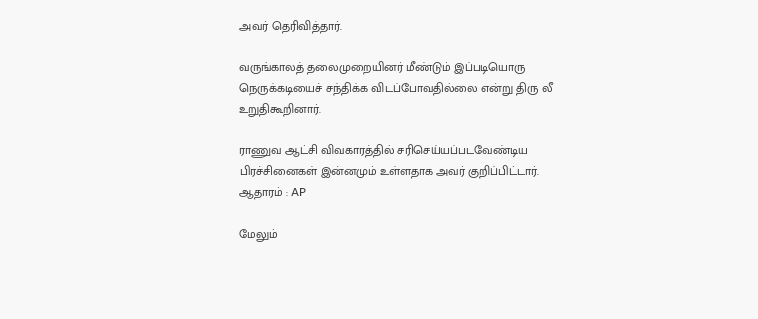அவர் தெரிவித்தார்.

வருங்காலத் தலைமுறையினர் மீண்டும் இப்படியொரு நெருக்கடியைச் சந்திக்க விடப்போவதில்லை என்று திரு லீ உறுதிகூறினார்.

ராணுவ ஆட்சி விவகாரத்தில் சரிசெய்யப்படவேண்டிய பிரச்சினைகள் இன்னமும் உள்ளதாக அவர் குறிப்பிட்டார்.
ஆதாரம் : AP

மேலும்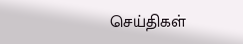செய்திகள்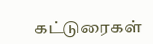கட்டுரைகள்